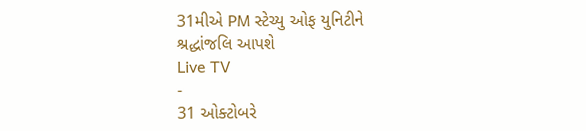31મીએ PM સ્ટેચ્યુ ઓફ યુનિટીને શ્રદ્ધાંજલિ આપશે
Live TV
-
31 ઓક્ટોબરે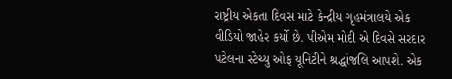રાષ્ટ્રીય એકતા દિવસ માટે કેન્દ્રીય ગૃહમંત્રાલયે એક વીડિયો જાહેર કર્યો છે. પીએમ મોદી એ દિવસે સરદાર પટેલના સ્ટેચ્યુ ઓફ યૂનિટીને શ્રદ્ધાંજલિ આપશે. એક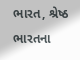ભારત, શ્રેષ્ઠ ભારતના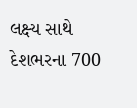લક્ષ્ય સાથે દેશભરના 700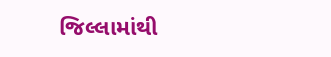જિલ્લામાંથી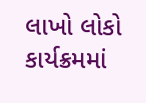લાખો લોકો કાર્યક્રમમાં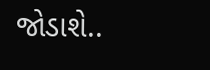જોડાશે..